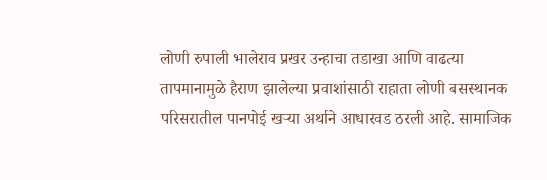लोणी रुपाली भालेराव प्रखर उन्हाचा तडाखा आणि वाढत्या तापमानामुळे हैराण झालेल्या प्रवाशांसाठी राहाता लोणी बसस्थानक परिसरातील पानपोई खऱ्या अर्थाने आधारवड ठरली आहे. सामाजिक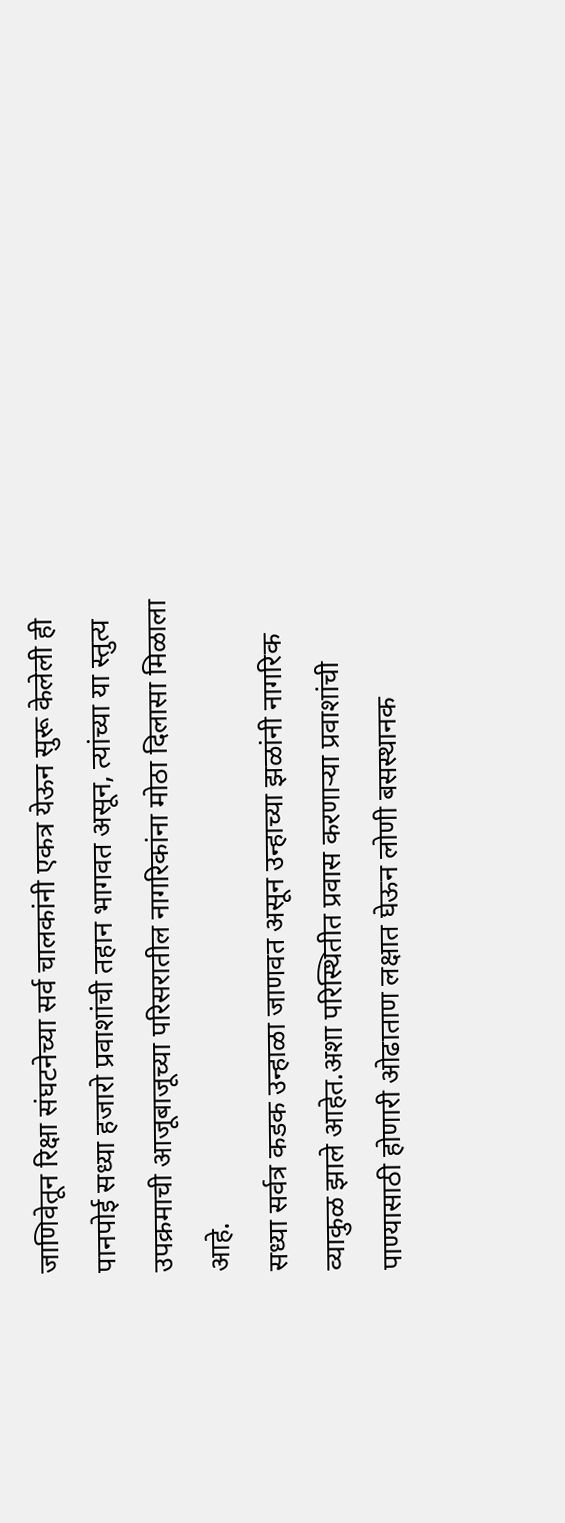जाणिवेतून रिक्षा संघटनेच्या सर्व चालकांनी एकत्र येऊन सुरू केलेली ही पानपोई सध्या हजारो प्रवाशांची तहान भागवत असून, त्यांच्या या स्तुत्य उपक्रमाची आजूबाजूच्या परिसरातील नागरिकांना मोठा दिलासा मिळाला आहे.
सध्या सर्वत्र कडक उन्हाळा जाणवत असून उन्हाच्या झळांनी नागरिक व्याकुळ झाले आहेत.अशा परिस्थितीत प्रवास करणाऱ्या प्रवाशांची पाण्यासाठी होणारी ओढाताण लक्षात घेऊन लोणी बसस्थानक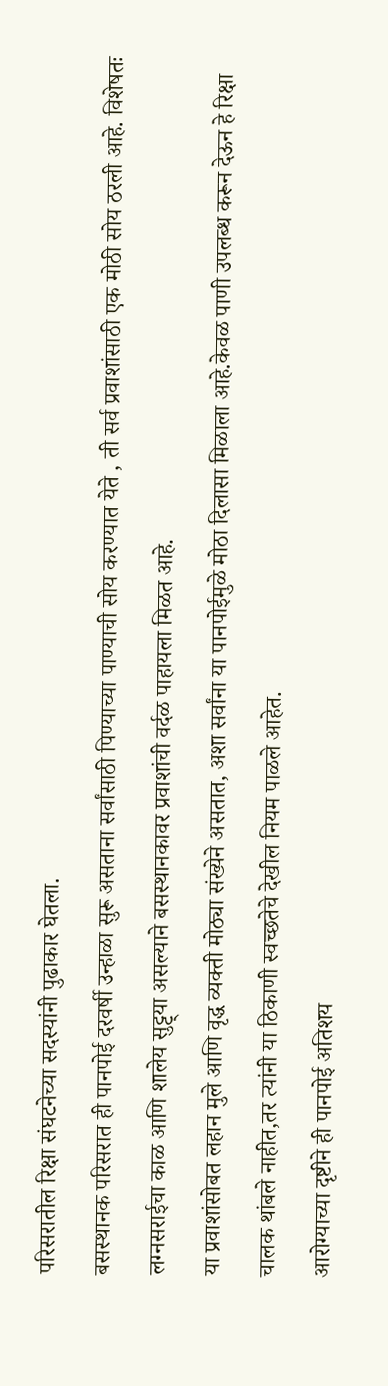परिसरातील रिक्षा संघटनेच्या सदस्यांनी पुढाकार घेतला.
बसस्थानक परिसरात ही पानपोई दरवर्षी उन्हाळा सुरू असताना सर्वांसाठी पिण्याच्या पाण्याची सोय करण्यात येते , ती सर्व प्रवाशांसाठी एक मोठी सोय ठरली आहे. विशेषतः लग्नसराईचा काळ आणि शालेय सुट्ट्या असल्याने बसस्थानकावर प्रवाशांची वर्दळ पाहायला मिळत आहे.
या प्रवाशांसोबत लहान मुले आणि वृद्ध व्यक्ती मोठ्या संख्येने असतात, अशा सर्वांना या पानपोईमुळे मोठा दिलासा मिळाला आहे.केवळ पाणी उपलब्ध करून देऊन हे रिक्षा चालक थांबले नाहीत,तर त्यांनी या ठिकाणी स्वच्छतेचे देखील नियम पाळले आहेत.
आरोग्याच्या दृष्टीने ही पानपोई अतिशय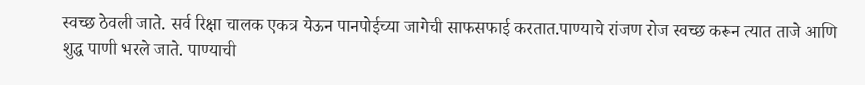स्वच्छ ठेवली जाते. सर्व रिक्षा चालक एकत्र येऊन पानपोईच्या जागेची साफसफाई करतात.पाण्याचे रांजण रोज स्वच्छ करून त्यात ताजे आणि शुद्ध पाणी भरले जाते. पाण्याची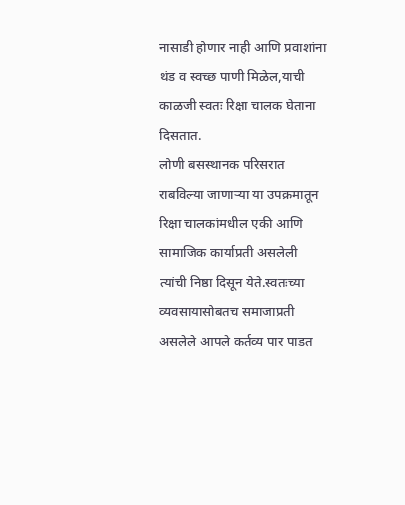नासाडी होणार नाही आणि प्रवाशांना थंड व स्वच्छ पाणी मिळेल,याची काळजी स्वतः रिक्षा चालक घेताना दिसतात.
लोणी बसस्थानक परिसरात राबविल्या जाणाऱ्या या उपक्रमातून रिक्षा चालकांमधील एकी आणि सामाजिक कार्याप्रती असलेली त्यांची निष्ठा दिसून येते.स्वतःच्या व्यवसायासोबतच समाजाप्रती असलेले आपले कर्तव्य पार पाडत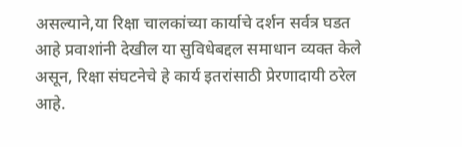असल्याने,या रिक्षा चालकांच्या कार्याचे दर्शन सर्वत्र घडत आहे प्रवाशांनी देखील या सुविधेबद्दल समाधान व्यक्त केले असून, रिक्षा संघटनेचे हे कार्य इतरांसाठी प्रेरणादायी ठरेल आहे.